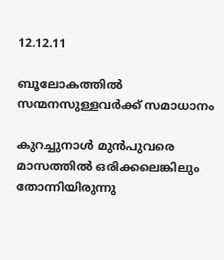12.12.11

ബൂലോകത്തില്‍ സന്മനസുള്ളവര്‍ക്ക് സമാധാനം

കുറച്ചുനാള്‍ മുന്‍പുവരെ മാസത്തില്‍ ഒരിക്കലെങ്കിലും തോന്നിയിരുന്നു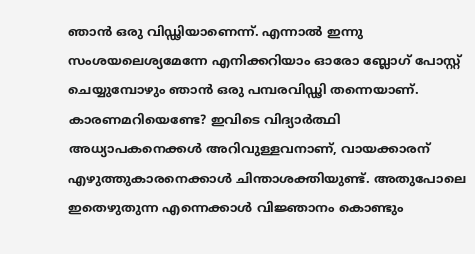ഞാന്‍ ഒരു വിഡ്ഢിയാണെന്ന്. എന്നാല്‍ ഇന്നു സംശയലെശ്യമേന്നേ എനിക്കറിയാം ഓരോ ബ്ലോഗ് പോസ്റ്റ്‌ ചെയ്യുമ്പോഴും ഞാന്‍ ഒരു പമ്പരവിഡ്ഢി തന്നെയാണ്.  കാരണമറിയെണ്ടേ? ഇവിടെ വിദ്യാര്‍ത്ഥി അധ്യാപകനെക്കള്‍ അറിവുള്ളവനാണ്, വായക്കാരന് എഴുത്തുകാരനെക്കാള്‍ ചിന്താശക്തിയുണ്ട്. അതുപോലെ ഇതെഴുതുന്ന എന്നെക്കാള്‍ വിജ്ഞാനം കൊണ്ടും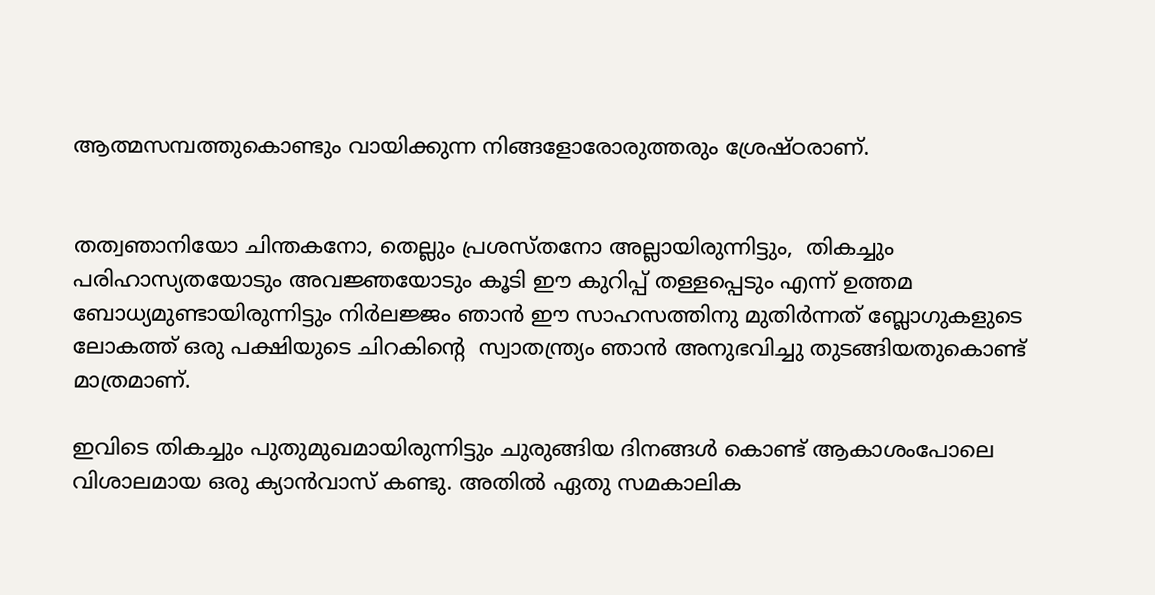ആത്മസമ്പത്തുകൊണ്ടും വായിക്കുന്ന നിങ്ങളോരോരുത്തരും ശ്രേഷ്ഠരാണ്.


തത്വഞാനിയോ ചിന്തകനോ, തെല്ലും പ്രശസ്തനോ അല്ലായിരുന്നിട്ടും,  തികച്ചും പരിഹാസ്യതയോടും അവജ്ഞയോടും കൂടി ഈ കുറിപ്പ് തള്ളപ്പെടും എന്ന് ഉത്തമ ബോധ്യമുണ്ടായിരുന്നിട്ടും നിര്‍ലജ്ജം ഞാന്‍ ഈ സാഹസത്തിനു മുതിര്‍ന്നത് ബ്ലോഗുകളുടെ ലോകത്ത് ഒരു പക്ഷിയുടെ ചിറകിന്റെ  സ്വാതന്ത്ര്യം ഞാന്‍ അനുഭവിച്ചു തുടങ്ങിയതുകൊണ്ട് മാത്രമാണ്.

ഇവിടെ തികച്ചും പുതുമുഖമായിരുന്നിട്ടും ചുരുങ്ങിയ ദിനങ്ങള്‍ കൊണ്ട് ആകാശംപോലെ വിശാലമായ ഒരു ക്യാന്‍വാസ് കണ്ടു. അതില്‍ ഏതു സമകാലിക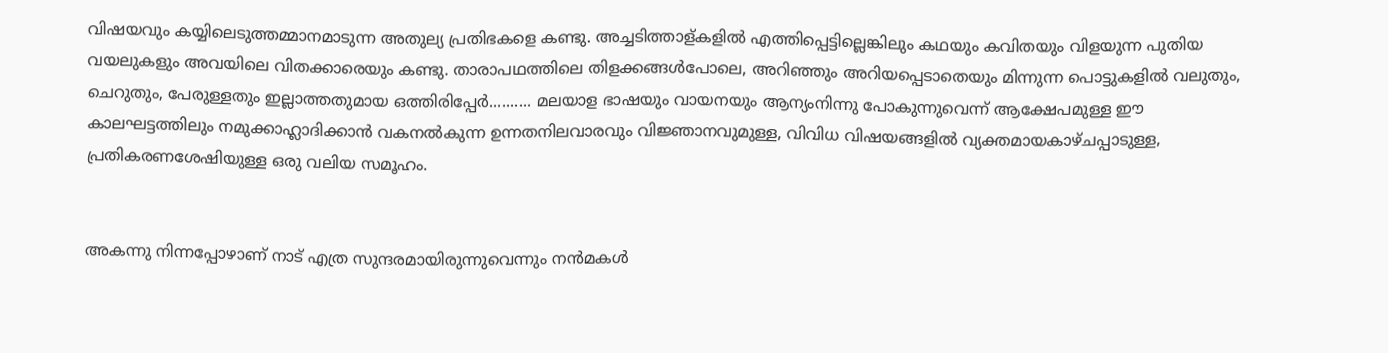വിഷയവും കയ്യിലെടുത്തമ്മാനമാടുന്ന അതുല്യ പ്രതിഭകളെ കണ്ടു. അച്ചടിത്താള്കളില്‍ എത്തിപ്പെട്ടില്ലെങ്കിലും കഥയും കവിതയും വിളയുന്ന പുതിയ വയലുകളും അവയിലെ വിതക്കാരെയും കണ്ടു. താരാപഥത്തിലെ തിളക്കങ്ങള്‍പോലെ, അറിഞ്ഞും അറിയപ്പെടാതെയും മിന്നുന്ന പൊട്ടുകളില്‍ വലുതും, ചെറുതും, പേരുള്ളതും ഇല്ലാത്തതുമായ ഒത്തിരിപ്പേര്‍.......... മലയാള ഭാഷയും വായനയും ആന്യംനിന്നു പോകുന്നുവെന്ന് ആക്ഷേപമുള്ള ഈ കാലഘട്ടത്തിലും നമുക്കാഹ്ലാദിക്കാന്‍ വകനല്‍കുന്ന ഉന്നതനിലവാരവും വിജ്ഞാനവുമുള്ള, വിവിധ വിഷയങ്ങളില്‍ വ്യക്തമായകാഴ്ചപ്പാടുള്ള, പ്രതികരണശേഷിയുള്ള ഒരു വലിയ സമൂഹം.


അകന്നു നിന്നപ്പോഴാണ് നാട് എത്ര സുന്ദരമായിരുന്നുവെന്നും നന്‍മകള്‍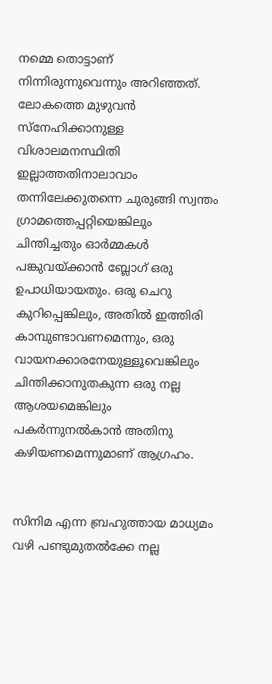നമ്മെ തൊട്ടാണ് നിന്നിരുന്നുവെന്നും അറിഞ്ഞത്. ലോകത്തെ മുഴുവന്‍ സ്നേഹിക്കാനുള്ള വിശാലമനസ്ഥിതി ഇല്ലാത്തതിനാലാവാം തന്നിലേക്കുതന്നെ ചുരുങ്ങി സ്വന്തം ഗ്രാമത്തെപ്പറ്റിയെങ്കിലും ചിന്തിച്ചതും ഓര്‍മ്മകള്‍  പങ്കുവയ്ക്കാന്‍ ബ്ലോഗ്‌ ഒരു ഉപാധിയായതും. ഒരു ചെറു കുറിപ്പെങ്കിലും, അതില്‍ ഇത്തിരി കാമ്പുണ്ടാവണമെന്നും, ഒരു വായനക്കാരനേയുള്ളൂവെങ്കിലും ചിന്തിക്കാനുതകുന്ന ഒരു നല്ല ആശയമെങ്കിലും പകര്‍ന്നുനല്‍കാന്‍ അതിനു കഴിയണമെന്നുമാണ് ആഗ്രഹം.


സിനിമ എന്ന ബ്രഹുത്തായ മാധ്യമം വഴി പണ്ടുമുതല്‍ക്കേ നല്ല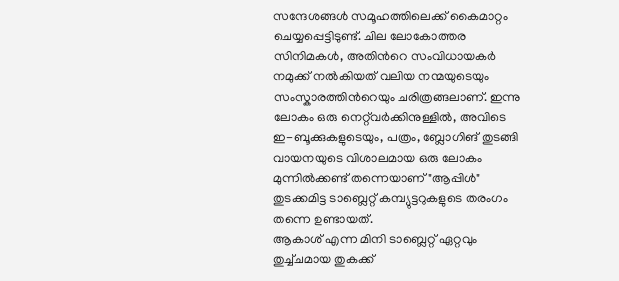സന്ദേശങ്ങള്‍ സമൂഹത്തിലെക്ക് കൈമാറ്റം ചെയ്യപ്പെട്ടിടുണ്ട്. ചില ലോകോത്തര സിനിമകള്‍, അതിന്‍റെ സംവിധായകര്‍ നമുക്ക് നല്‍കിയത് വലിയ നന്മയുടെയും സംസ്കാരത്തിന്‍റെയും ചരിത്രങ്ങലാണ്. ഇന്നു ലോകം ഒരു നെറ്റ്‌വര്‍ക്കിനുള്ളില്‍, അവിടെ ഇ-ബൂക്കുകളുടെയും, പത്രം, ബ്ലോഗിങ് തുടങ്ങി വായനയുടെ വിശാലമായ ഒരു ലോകം മുന്നില്‍ക്കണ്ട് തന്നെയാണ് "ആപ്പിള്‍" തുടക്കമിട്ട ടാബ്ലെറ്റ്‌ കമ്പ്യുട്ടറുകളുടെ തരംഗം തന്നെ ഉണ്ടായത്.
ആകാശ് എന്ന മിനി ടാബ്ലെറ്റ് ഏറ്റവും തുച്ച്ചമായ തുകക്ക്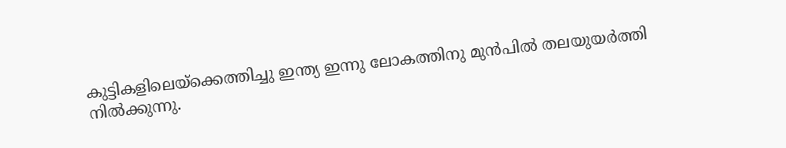കുട്ടികളിലെയ്ക്കെത്തിച്ചു ഇന്ത്യ ഇന്നു ലോകത്തിനു മുന്‍പില്‍ തലയുയര്‍ത്തി നില്‍ക്കുന്നു.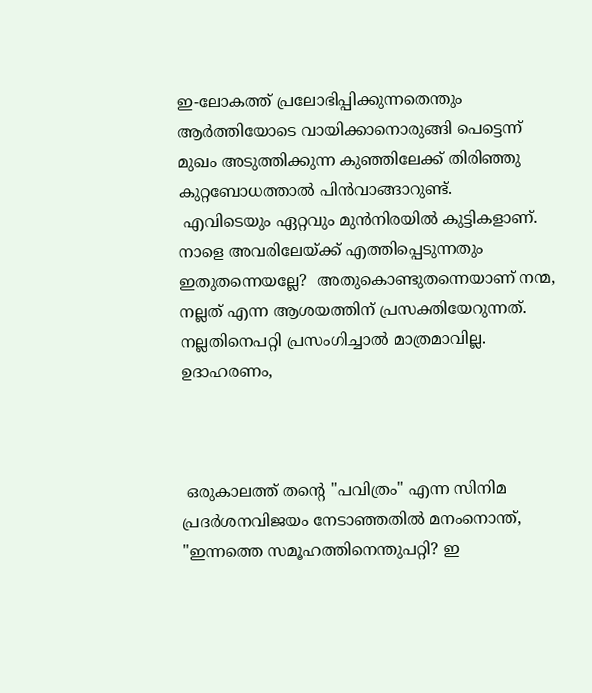ഇ-ലോകത്ത് പ്രലോഭിപ്പിക്കുന്നതെന്തും  ആര്‍ത്തിയോടെ വായിക്കാനൊരുങ്ങി പെട്ടെന്ന് മുഖം അടുത്തിക്കുന്ന കുഞ്ഞിലേക്ക്‌ തിരിഞ്ഞു കുറ്റബോധത്താല്‍ പിന്‍വാങ്ങാറുണ്ട്.
 എവിടെയും ഏറ്റവും മുന്‍നിരയില്‍ കുട്ടികളാണ്‌. നാളെ അവരിലേയ്ക്ക് എത്തിപ്പെടുന്നതും ഇതുതന്നെയല്ലേ?  അതുകൊണ്ടുതന്നെയാണ് നന്മ, നല്ലത് എന്ന ആശയത്തിന് പ്രസക്തിയേറുന്നത്. നല്ലതിനെപറ്റി പ്രസംഗിച്ചാല്‍ മാത്രമാവില്ല. ഉദാഹരണം,



 ഒരുകാലത്ത് തന്‍റെ "പവിത്രം" എന്ന സിനിമ പ്രദര്‍ശനവിജയം നേടാഞ്ഞതില്‍ മനംനൊന്ത്,  "ഇന്നത്തെ സമൂഹത്തിനെന്തുപറ്റി? ഇ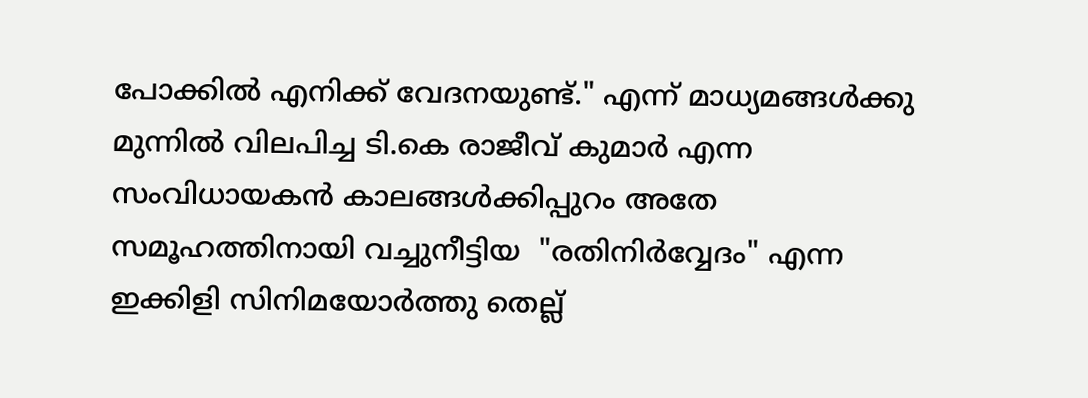പോക്കില്‍ എനിക്ക് വേദനയുണ്ട്." എന്ന് മാധ്യമങ്ങള്‍ക്കു മുന്നില്‍ വിലപിച്ച ടി.കെ രാജീവ്‌ കുമാര്‍ എന്ന സംവിധായകന്‍ കാലങ്ങള്‍ക്കിപ്പുറം അതേ സമൂഹത്തിനായി വച്ചുനീട്ടിയ  "രതിനിര്‍വ്വേദം" എന്ന ഇക്കിളി സിനിമയോര്‍ത്തു തെല്ല്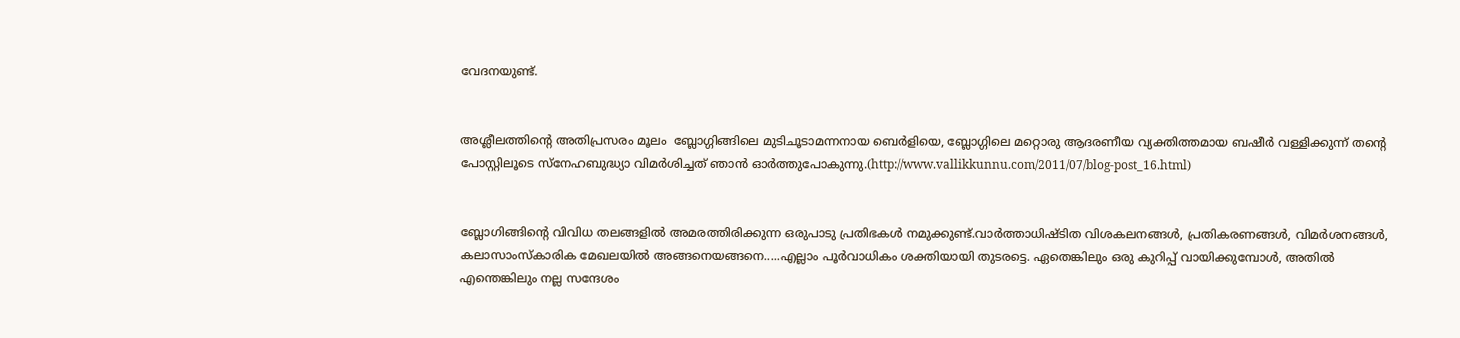വേദനയുണ്ട്.


അശ്ലീലത്തിന്റെ അതിപ്രസരം മൂലം  ബ്ലോഗ്ഗിങ്ങിലെ മുടിചൂടാമന്നനായ ബെര്‍ളിയെ, ബ്ലോഗ്ഗിലെ മറ്റൊരു ആദരണീയ വ്യക്തിത്തമായ ബഷീര്‍ വള്ളിക്കുന്ന് തന്‍റെ പോസ്റ്റിലൂടെ സ്നേഹബുദ്ധ്യാ വിമര്‍ശിച്ചത് ഞാന്‍ ഓര്‍ത്തുപോകുന്നു.(http://www.vallikkunnu.com/2011/07/blog-post_16.html)


ബ്ലോഗിങ്ങിന്റെ വിവിധ തലങ്ങളില്‍ അമരത്തിരിക്കുന്ന ഒരുപാടു പ്രതിഭകള്‍ നമുക്കുണ്ട്.വാര്‍ത്താധിഷ്ടിത വിശകലനങ്ങള്‍, പ്രതികരണങ്ങള്‍, വിമര്‍ശനങ്ങള്‍, കലാസാംസ്കാരിക മേഖലയില്‍ അങ്ങനെയങ്ങനെ.....എല്ലാം പൂര്‍വാധികം ശക്തിയായി തുടരട്ടെ. ഏതെങ്കിലും ഒരു കുറിപ്പ് വായിക്കുമ്പോള്‍, അതില്‍ എന്തെങ്കിലും നല്ല സന്ദേശം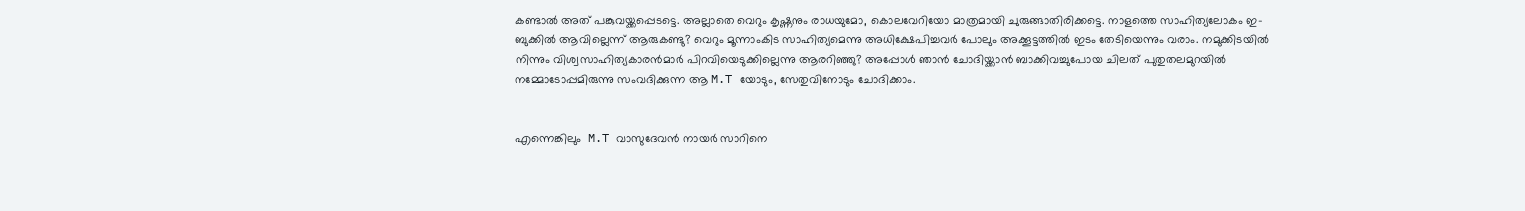കണ്ടാല്‍ അത് പങ്കുവയ്ക്കപ്പെടട്ടെ. അല്ലാതെ വെറും കൃഷ്ണനും രാധയുമോ, കൊലവേറിയോ മാത്രമായി ചുരുങ്ങാതിരിക്കട്ടെ. നാളത്തെ സാഹിത്യലോകം ഇ-ബുക്കില്‍ ആവില്ലെന്ന് ആരുകണ്ടു? വെറും മൂന്നാംകിട സാഹിത്യമെന്നു അധിക്ഷേപിച്ചവര്‍ പോലും അക്കൂട്ടത്തില്‍ ഇടം തേടിയെന്നും വരാം. നമുക്കിടയില്‍ നിന്നും വിശ്വസാഹിത്യകാരന്‍മാര്‍ പിറവിയെടുക്കില്ലെന്നു ആരറിഞ്ഞു? അപ്പോള്‍ ഞാന്‍ ചോദിയ്ക്കാന്‍ ബാക്കിവച്ചുപോയ ചിലത് പുതുതലമുറയില്‍ നമ്മോടോപ്പമിരുന്നു സംവദിക്കുന്ന ആ M.T യോടും, സേതുവിനോടും ചോദിക്കാം.


എന്നെങ്കിലും  M.T വാസുദേവന്‍ നായര്‍ സാറിനെ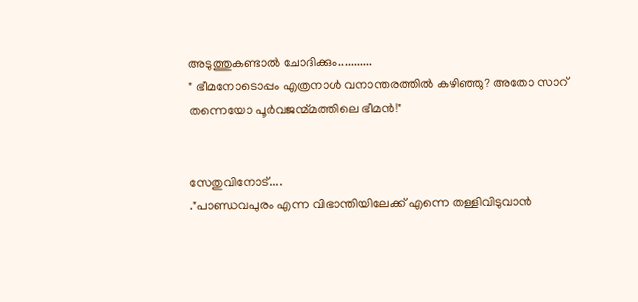അടുത്തുകണ്ടാല്‍ ചോദിക്കും...........
" ഭീമനോടൊപ്പം എത്രനാള്‍ വനാന്തരത്തില്‍ കഴിഞ്ഞു? അതോ സാറ് തന്നെയോ പൂര്‍വജന്മ്മത്തിലെ ഭീമന്‍!"


സേതുവിനോട്....
."പാണ്ഡവപുരം എന്ന വിഭാന്തിയിലേക്ക് എന്നെ തള്ളിവിടുവാന്‍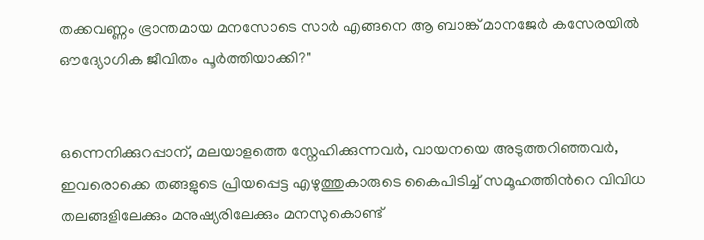തക്കവണ്ണം ഭ്രാന്തമായ മനസോടെ സാര്‍ എങ്ങനെ ആ ബാങ്ക് മാനജേര്‍ കസേരയില്‍ ഔദ്യോഗിക ജീവിതം പൂര്‍ത്തിയാക്കി?"


ഒന്നെനിക്കുറപ്പാന്, മലയാളത്തെ സ്നേഹിക്കുന്നവര്‍, വായനയെ അടുത്തറിഞ്ഞവര്‍, ഇവരൊക്കെ തങ്ങളുടെ പ്രിയപ്പെട്ട എഴുത്തുകാരുടെ കൈപിടിച്ച് സമൂഹത്തിന്‍റെ വിവിധ തലങ്ങളിലേക്കും മനുഷ്യരിലേക്കും മനസുകൊണ്ട്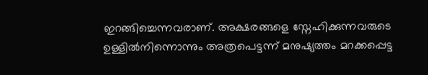ഇറങ്ങിച്ചെന്നവരാണ്. അക്ഷരങ്ങളെ സ്നേഹിക്കുന്നവരുടെ ഉള്ളില്‍നിന്നൊന്നും അത്രപെട്ടന്ന് മനുഷ്യത്തം മറക്കപ്പെട്ട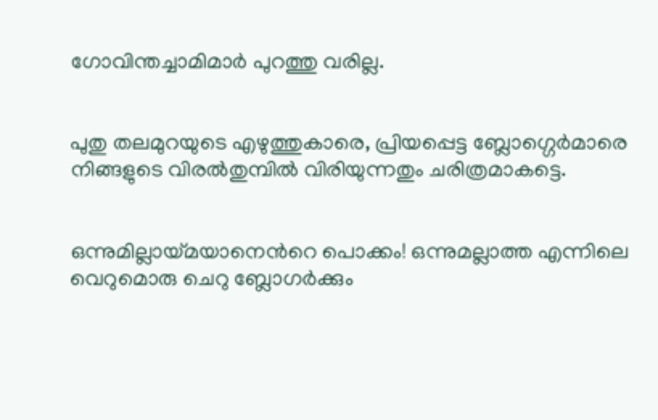ഗോവിന്തച്ചാമിമാര്‍ പുറത്തു വരില്ല.


പുതു തലമുറയുടെ എഴുത്തുകാരെ, പ്രിയപ്പെട്ട ബ്ലോഗ്ഗെര്‍മാരെ നിങ്ങളുടെ വിരല്‍തുമ്പില്‍ വിരിയുന്നതും ചരിത്രമാകട്ടെ.


ഒന്നുമില്ലായ്മയാനെന്‍റെ പൊക്കം! ഒന്നുമല്ലാത്ത എന്നിലെ വെറുമൊരു ചെറു ബ്ലോഗര്‍ക്കും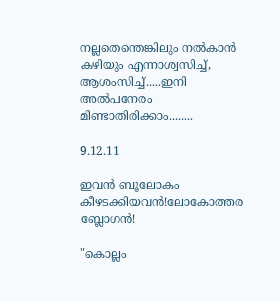നല്ലതെന്തെങ്കിലും നല്‍കാന്‍ കഴിയും എന്നാശ്വസിച്ച്, ആശംസിച്ച്.....ഇനി അല്‍പനേരം മിണ്ടാതിരിക്കാം........

9.12.11

ഇവന്‍ ബൂലോകം കീഴടക്കിയവന്‍!ലോകോത്തര ബ്ലോഗന്‍!

"കൊല്ലം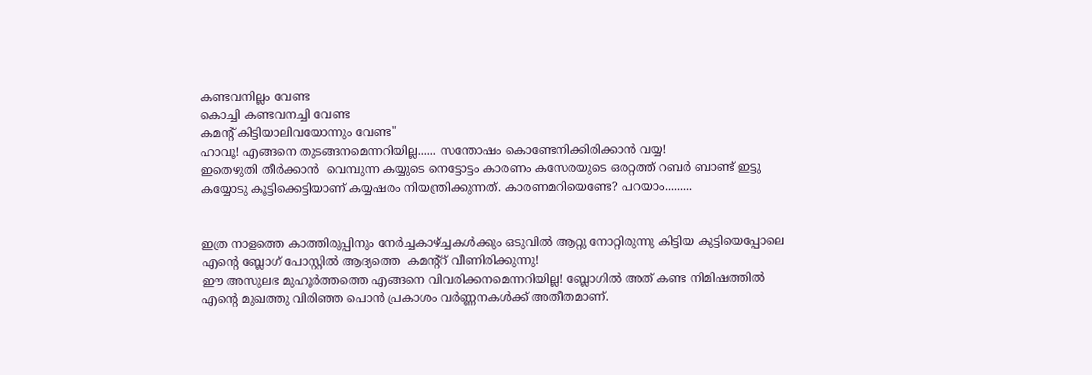കണ്ടവനില്ലം വേണ്ട
കൊച്ചി കണ്ടവനച്ചി വേണ്ട
കമന്റ്‌ കിട്ടിയാലിവയോന്നും വേണ്ട"
ഹാവൂ! എങ്ങനെ തുടങ്ങനമെന്നറിയില്ല...... സന്തോഷം കൊണ്ടേനിക്കിരിക്കാന്‍ വയ്യ!
ഇതെഴുതി തീര്‍ക്കാന്‍ ‍ വെമ്പുന്ന കയ്യുടെ നെട്ടോട്ടം കാരണം കസേരയുടെ ഒരറ്റത്ത് റബര്‍ ബാണ്ട് ഇട്ടു കയ്യോടു കൂട്ടിക്കെട്ടിയാണ് കയ്യഷരം നിയന്ത്രിക്കുന്നത്‌. കാരണമറിയെണ്ടേ? പറയാം.........


ഇത്ര നാളത്തെ കാത്തിരുപ്പിനും നേര്‍ച്ചകാഴ്ച്ചകള്‍ക്കും ഒടുവില്‍ ആറ്റു നോറ്റിരുന്നു കിട്ടിയ കുട്ടിയെപ്പോലെ എന്റെ ബ്ലോഗ്‌ പോസ്റ്റില്‍ ആദ്യത്തെ  കമന്റ്റ് വീണിരിക്കുന്നു!
ഈ അസുലഭ മുഹൂര്‍ത്തത്തെ എങ്ങനെ വിവരിക്കനമെന്നറിയില്ല! ബ്ലോഗില്‍ അത് കണ്ട നിമിഷത്തില്‍ എന്‍റെ മുഖത്തു വിരിഞ്ഞ പൊന്‍ പ്രകാശം വര്‍ണ്ണനകള്‍ക്ക് അതീതമാണ്.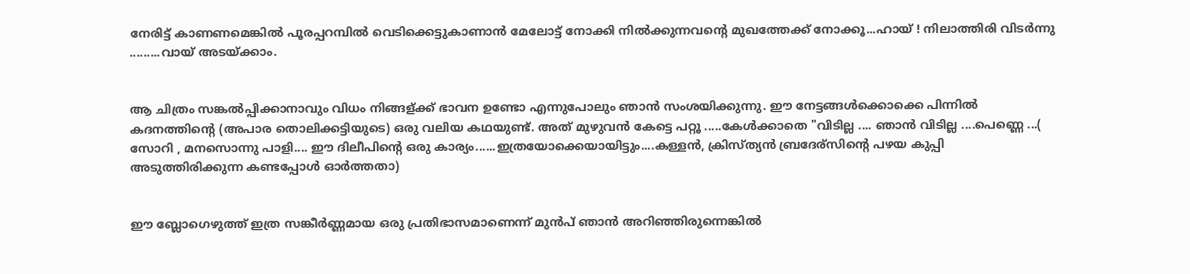നേരിട്ട് കാണണമെങ്കില്‍ പൂരപ്പറമ്പില്‍ വെടിക്കെട്ടുകാണാന്‍ മേലോട്ട് നോക്കി നില്‍ക്കുന്നവന്‍റെ മുഖത്തേക്ക് നോക്കൂ...ഹായ് ! നിലാത്തിരി വിടര്‍ന്നു .........വായ്‌ അടയ്ക്കാം.


ആ ചിത്രം സങ്കല്‍പ്പിക്കാനാവും വിധം നിങ്ങള്ക്ക് ഭാവന ഉണ്ടോ എന്നുപോലും ഞാന്‍ സംശയിക്കുന്നു. ഈ നേട്ടങ്ങള്‍ക്കൊക്കെ പിന്നില്‍ കദനത്തിന്റെ (അപാര തൊലിക്കട്ടിയുടെ) ഒരു വലിയ കഥയുണ്ട്. അത് മുഴുവന്‍ കേട്ടെ പറ്റൂ .....കേള്‍ക്കാതെ "വിടില്ല .... ഞാന്‍ വിടില്ല ....പെണ്ണെ ...( സോറി , മനസൊന്നു പാളി.... ഈ ദിലീപിന്റെ ഒരു കാര്യം......ഇത്രയോക്കെയായിട്ടും....കള്ളന്‍, ക്രിസ്ത്യന്‍ ബ്രദേര്സിന്‍റെ പഴയ കുപ്പി അടുത്തിരിക്കുന്ന കണ്ടപ്പോള്‍ ഓര്‍ത്തതാ)


ഈ ബ്ലോഗെഴുത്ത് ഇത്ര സങ്കീര്‍ണ്ണമായ ഒരു പ്രതിഭാസമാണെന്ന് മുന്‍പ് ഞാന്‍ അറിഞ്ഞിരുന്നെങ്കില്‍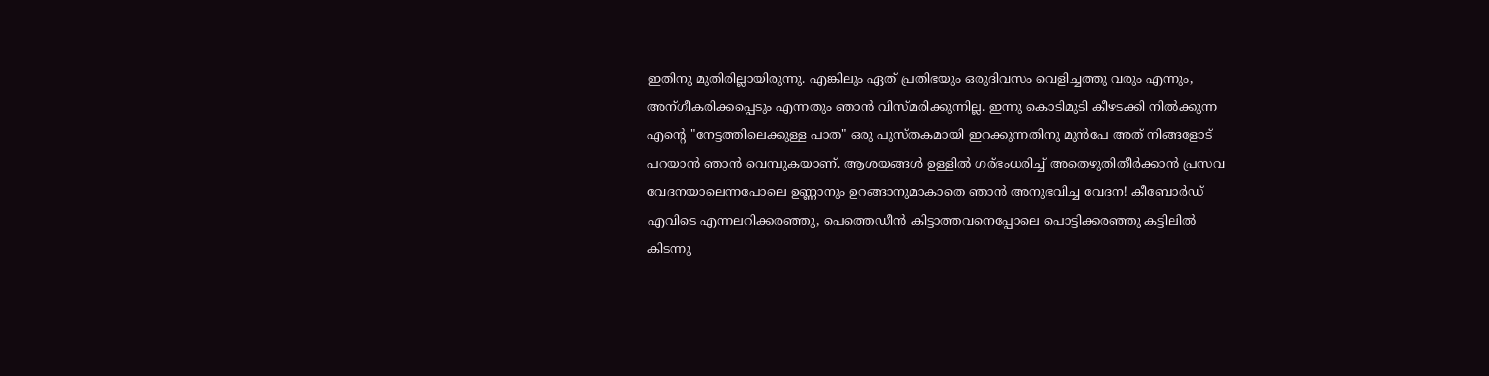ഇതിനു മുതിരില്ലായിരുന്നു. എങ്കിലും ഏത് പ്രതിഭയും ഒരുദിവസം വെളിച്ചത്തു വരും എന്നും, അന്ഗീകരിക്കപ്പെടും എന്നതും ഞാന്‍ വിസ്മരിക്കുന്നില്ല. ഇന്നു കൊടിമുടി കീഴടക്കി നില്‍ക്കുന്ന എന്‍റെ "നേട്ടത്തിലെക്കുള്ള പാത" ഒരു പുസ്തകമായി ഇറക്കുന്നതിനു മുന്‍പേ അത് നിങ്ങളോട് പറയാന്‍ ഞാന്‍ വെമ്പുകയാണ്. ആശയങ്ങള്‍ ഉള്ളില്‍ ഗര്ഭംധരിച്ച് അതെഴുതിതീര്‍ക്കാന്‍ പ്രസവ വേദനയാലെന്നപോലെ ഉണ്ണാനും ഉറങ്ങാനുമാകാതെ ഞാന്‍ അനുഭവിച്ച വേദന! കീബോര്‍ഡ് എവിടെ എന്നലറിക്കരഞ്ഞു, പെത്തെഡീന്‍ കിട്ടാത്തവനെപ്പോലെ പൊട്ടിക്കരഞ്ഞു കട്ടിലില്‍ കിടന്നു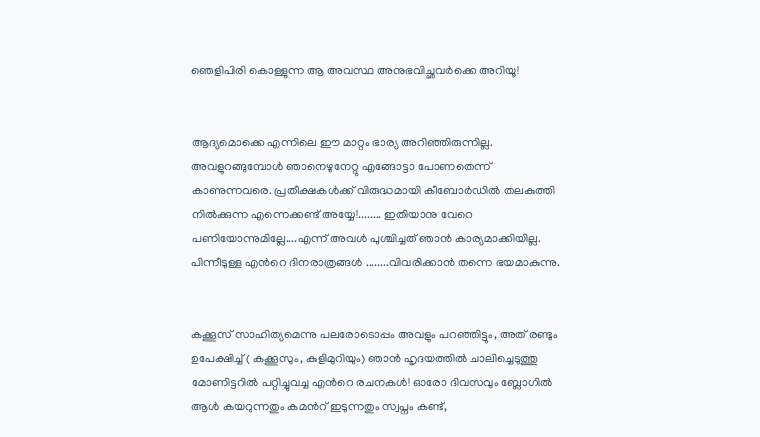ഞെളിപിരി കൊള്ളുന്ന ആ അവസ്ഥ അനുഭവിച്ഛവര്‍ക്കെ അറിയൂ!


ആദ്യമൊക്കെ എന്നിലെ ഈ മാറ്റം ഭാര്യ അറിഞ്ഞിരുന്നില്ല. അവളുറങ്ങുമ്പോള്‍ ഞാനെഴുനേറ്റു എങ്ങോട്ടാ പോണതെന്ന് കാണുന്നവരെ. പ്രതീക്ഷകള്‍ക്ക് വിരുദ്ധമായി കീബോര്‍ഡില്‍ തലകുത്തി നില്‍ക്കുന്ന എന്നെക്കണ്ട് അയ്യേ!........ ഇതിയാനു വേറെ പണിയോന്നുമില്ലേ....എന്ന് അവള്‍ പുശ്ചിച്ചത് ഞാന്‍ കാര്യമാക്കിയില്ല. പിന്നീടുള്ള എന്‍റെ ദിനരാത്രങ്ങള്‍ ........വിവരിക്കാന്‍ തന്നെ ഭയമാകുന്നു.


കക്കൂസ് സാഹിത്യമെന്നു പലരോടൊപ്പം അവളും പറഞ്ഞിട്ടും, അത് രണ്ടും ഉപേക്ഷിച്ച് ( കക്കൂസും, കുളിമുറിയും) ഞാന്‍ ഹൃദയത്തില്‍ ചാലിച്ചെടുത്തു മോണിട്ടറില്‍ പറ്റിച്ചുവച്ച എന്‍റെ രചനകള്‍! ഓരോ ദിവസവും ബ്ലോഗില്‍ ആള്‍ കയറുന്നതും കമന്‍റ് ഇടുന്നതും സ്വപ്നം കണ്ട്‌,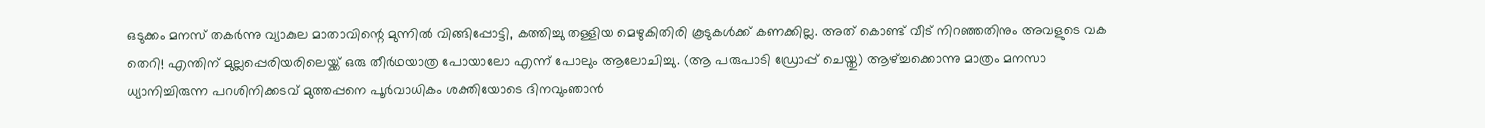ഒടുക്കം മനസ് തകര്‍ന്നു വ്യാകുല മാതാവിന്റെ മുന്നില്‍ വിങ്ങിപ്പോട്ടി, കത്തിച്ചു തള്ളിയ മെഴുകിതിരി കൂടുകള്‍ക്ക് കണക്കില്ല. അത് കൊണ്ട്‌ വീട് നിറഞ്ഞതിനും അവളുടെ വക തെറി! എന്തിന് മുല്ലപ്പെരിയരിലെയ്ക്ക് ഒരു തീര്‍ഥയാത്ര പോയാലോ എന്ന് പോലും ആലോചിച്ചു. (ആ പരുപാടി ഡ്രോപ്പ് ചെയ്തു) ആഴ്ച്ചക്കൊന്നു മാത്രം മനസാ ധ്യാനിച്ചിരുന്ന പറശിനിക്കടവ് മുത്തപ്പനെ പൂര്‍വാധികം ശക്തിയോടെ ദിനവുംഞാന്‍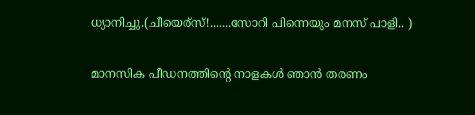ധ്യാനിച്ചു.(ചീയെര്സ്‌!.......സോറി പിന്നെയും മനസ് പാളി.. )


മാനസിക പീഡനത്തിന്‍റെ നാളകള്‍ ഞാന്‍ തരണം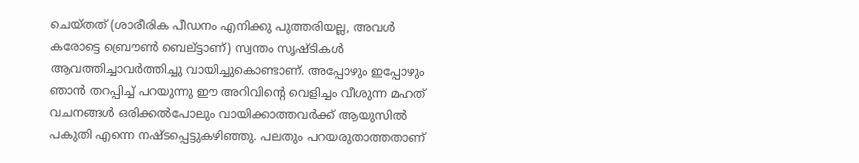ചെയ്തത് (ശാരീരിക പീഡനം എനിക്കു പുത്തരിയല്ല, അവള്‍ കരോട്ടെ ബ്രൌണ്‍ ബെല്ട്ടാണ്) സ്വന്തം സൃഷ്ടികള്‍ ആവത്തിച്ചാവര്‍ത്തിച്ചു വായിച്ചുകൊണ്ടാണ്. അപ്പോഴും ഇപ്പോഴും ഞാന്‍ തറപ്പിച്ച് പറയുന്നു ഈ അറിവിന്‍റെ വെളിച്ചം വീശുന്ന മഹത് വചനങ്ങള്‍ ഒരിക്കല്‍പോലും വായിക്കാത്തവര്‍ക്ക് ആയുസില്‍ പകുതി എന്നെ നഷ്ടപ്പെട്ടുകഴിഞ്ഞു. പലതും പറയരുതാത്തതാണ്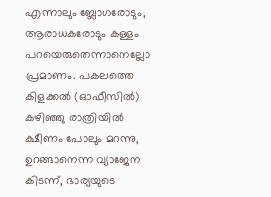എന്നാലും ബ്ലോഗരോടും, ആരാധകരോടും കള്ളം പറയെരുതെന്നാനെല്ലോ പ്രമാണം. പകലത്തെ കിളക്കല്‍ (ഓഫീസില്‍) കഴിഞ്ഞു രാത്രിയില്‍ ക്ഷീണം പോലും മറന്നു, ഉറങ്ങാനെന്ന വ്യാജേന കിടന്ന്, ഭാര്യയുടെ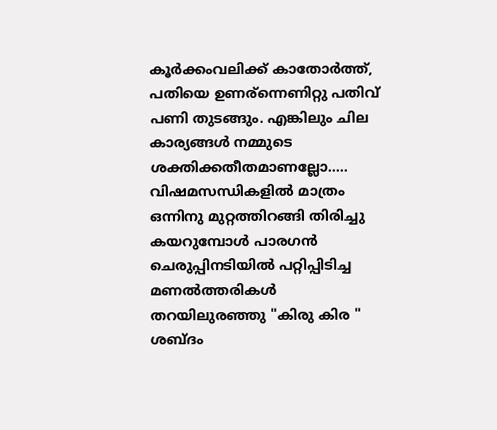കൂര്‍ക്കംവലിക്ക് കാതോര്‍ത്ത്, പതിയെ ഉണര്ന്നെണിറ്റു പതിവ് പണി തുടങ്ങും. എങ്കിലും ചില കാര്യങ്ങള്‍ നമ്മുടെ ശക്തിക്കതീതമാണല്ലോ..... വിഷമസന്ധികളില്‍ മാത്രം ഒന്നിനു മുറ്റത്തിറങ്ങി തിരിച്ചു കയറുമ്പോള്‍ പാരഗന്‍ ചെരുപ്പിനടിയില്‍ പറ്റിപ്പിടിച്ച മണല്‍ത്തരികള്‍ തറയിലുരഞ്ഞു "കിരു കിര " ശബ്ദം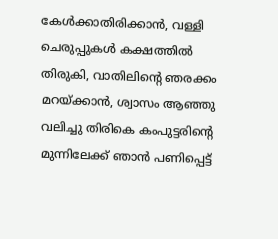കേള്‍ക്കാതിരിക്കാന്‍, വള്ളി ചെരുപ്പുകള്‍ കക്ഷത്തില്‍ തിരുകി, വാതിലിന്‍റെ ഞരക്കം മറയ്ക്കാന്‍, ശ്വാസം ആഞ്ഞു വലിച്ചു തിരികെ കംപുട്ടരിന്‍റെ മുന്നിലേക്ക്‌ ഞാന്‍ പണിപ്പെട്ട്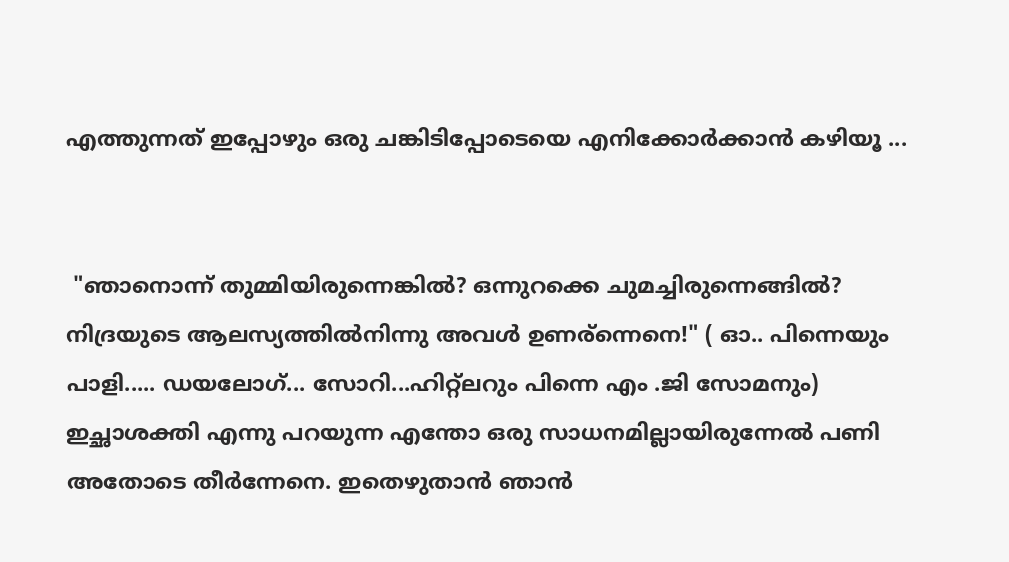എത്തുന്നത് ഇപ്പോഴും ഒരു ചങ്കിടിപ്പോടെയെ എനിക്കോര്‍ക്കാന്‍ കഴിയൂ ...


 "ഞാനൊന്ന് തുമ്മിയിരുന്നെങ്കില്‍? ഒന്നുറക്കെ ചുമച്ചിരുന്നെങ്ങില്‍? നിദ്രയുടെ ആലസ്യത്തില്‍നിന്നു അവള്‍ ഉണര്ന്നെനെ!" ( ഓ.. പിന്നെയും പാളി..... ഡയലോഗ്... സോറി...ഹിറ്റ്ലറും പിന്നെ എം .ജി സോമനും) ഇച്ഛാശക്തി എന്നു പറയുന്ന എന്തോ ഒരു സാധനമില്ലായിരുന്നേല്‍ പണി അതോടെ തീര്‍ന്നേനെ. ഇതെഴുതാന്‍ ഞാന്‍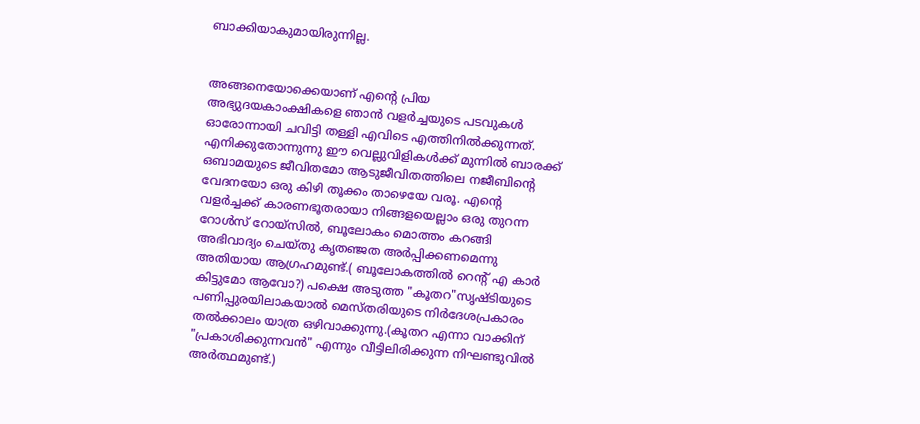ബാക്കിയാകുമായിരുന്നില്ല.


അങ്ങനെയോക്കെയാണ് എന്‍റെ പ്രിയ അഭ്യുദയകാംക്ഷികളെ ഞാന്‍ വളര്‍ച്ചയുടെ പടവുകള്‍ ഓരോന്നായി ചവിട്ടി തള്ളി എവിടെ എത്തിനില്‍ക്കുന്നത്‌. എനിക്കുതോന്നുന്നു ഈ വെല്ലുവിളികള്‍ക്ക് മുന്നില്‍ ബാരക്ക് ഒബാമയുടെ ജീവിതമോ ആടുജീവിതത്തിലെ നജീബിന്റെ വേദനയോ ഒരു കിഴി തൂക്കം താഴെയേ വരൂ. എന്‍റെ വളര്‍ച്ചക്ക്‌ കാരണഭൂതരായാ നിങ്ങളയെല്ലാം ഒരു തുറന്ന റോള്‍സ് റോയ്സില്‍, ബൂലോകം മൊത്തം കറങ്ങി അഭിവാദ്യം ചെയ്തു കൃതഞ്ജത അര്‍പ്പിക്കണമെന്നു അതിയായ ആഗ്രഹമുണ്ട്.( ബൂലോകത്തില്‍ റെന്‍റ് എ കാര്‍ കിട്ടുമോ ആവോ?) പക്ഷെ അടുത്ത "കൂതറ"സൃഷ്ടിയുടെ പണിപ്പുരയിലാകയാല്‍ മെസ്തരിയുടെ നിര്‍ദേശപ്രകാരം തല്‍ക്കാലം യാത്ര ഒഴിവാക്കുന്നു.(കൂതറ എന്നാ വാക്കിന് "പ്രകാശിക്കുന്നവന്‍" എന്നും വീട്ടിലിരിക്കുന്ന നിഘണ്ടുവില്‍ അര്‍ത്ഥമുണ്ട്.)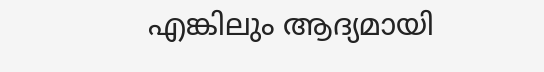എങ്കിലും ആദ്യമായി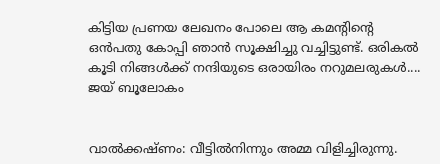കിട്ടിയ പ്രണയ ലേഖനം പോലെ ആ കമന്റിന്‍റെ ഒന്‍പതു കോപ്പി ഞാന്‍ സൂക്ഷിച്ചു വച്ചിട്ടുണ്ട്. ഒരികല്‍ കൂടി നിങ്ങള്‍ക്ക്‌ നന്ദിയുടെ ഒരായിരം നറുമലരുകള്‍....
ജയ്‌ ബൂലോകം


വാല്‍ക്കഷ്ണം: വീട്ടില്‍നിന്നും അമ്മ വിളിച്ചിരുന്നു.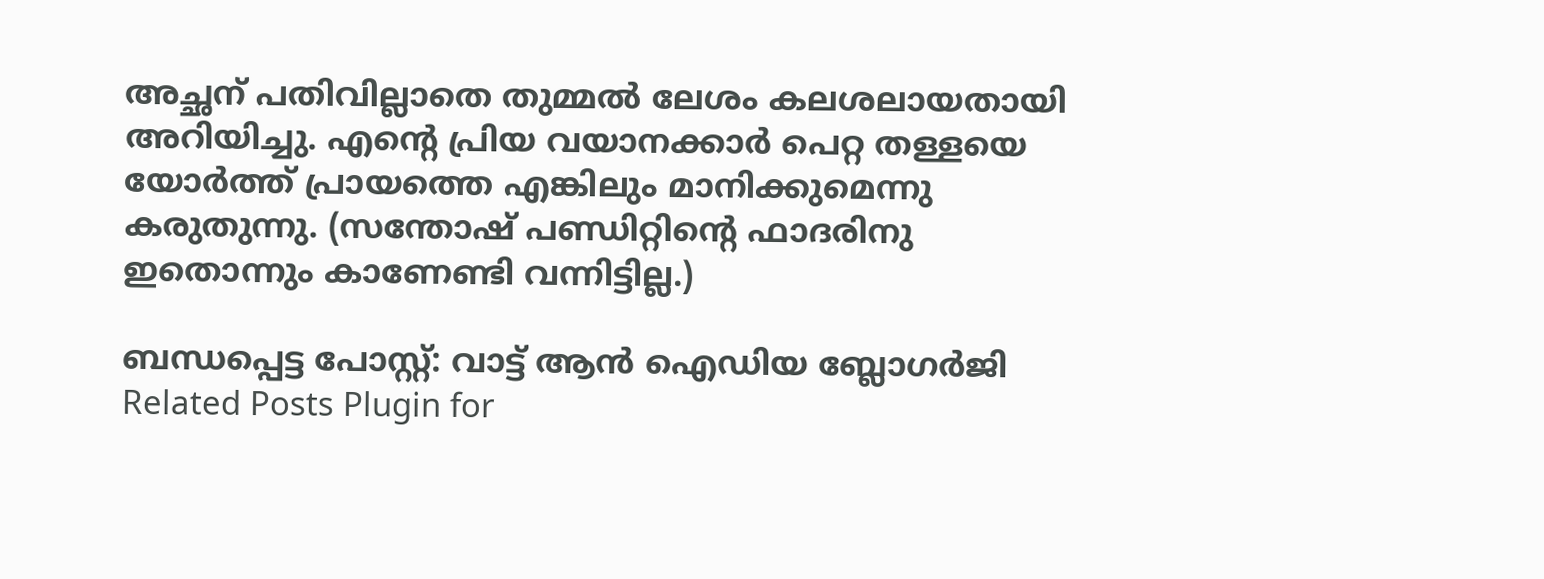അച്ഛന് പതിവില്ലാതെ തുമ്മല്‍ ലേശം കലശലായതായി അറിയിച്ചു. എന്‍റെ പ്രിയ വയാനക്കാര്‍ പെറ്റ തള്ളയെ യോര്‍ത്ത് പ്രായത്തെ എങ്കിലും മാനിക്കുമെന്നു കരുതുന്നു. (സന്തോഷ്‌ പണ്ഡിറ്റിന്റെ ഫാദരിനു ഇതൊന്നും കാണേണ്ടി വന്നിട്ടില്ല.)

ബന്ധപ്പെട്ട പോസ്റ്റ്‌: വാട്ട്‌ ആന്‍ ഐഡിയ ബ്ലോഗര്‍ജി
Related Posts Plugin for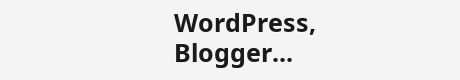WordPress, Blogger...